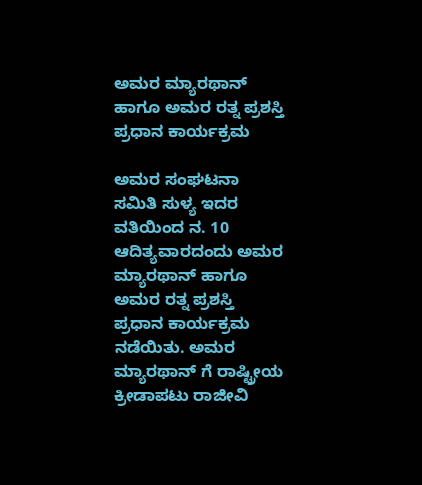ಅಮರ ಮ್ಯಾರಥಾನ್ ಹಾಗೂ ಅಮರ ರತ್ನ ಪ್ರಶಸ್ತಿ ಪ್ರಧಾನ ಕಾರ್ಯಕ್ರಮ

ಅಮರ ಸಂಘಟನಾ ಸಮಿತಿ ಸುಳ್ಯ ಇದರ ವತಿಯಿಂದ ನ. 10 ಆದಿತ್ಯವಾರದಂದು ಅಮರ ಮ್ಯಾರಥಾನ್ ಹಾಗೂ ಅಮರ ರತ್ನ ಪ್ರಶಸ್ತಿ ಪ್ರಧಾನ ಕಾರ್ಯಕ್ರಮ ನಡೆಯಿತು. ಅಮರ ಮ್ಯಾರಥಾನ್ ಗೆ ರಾಷ್ಟ್ರೀಯ ಕ್ರೀಡಾಪಟು ರಾಜೀವಿ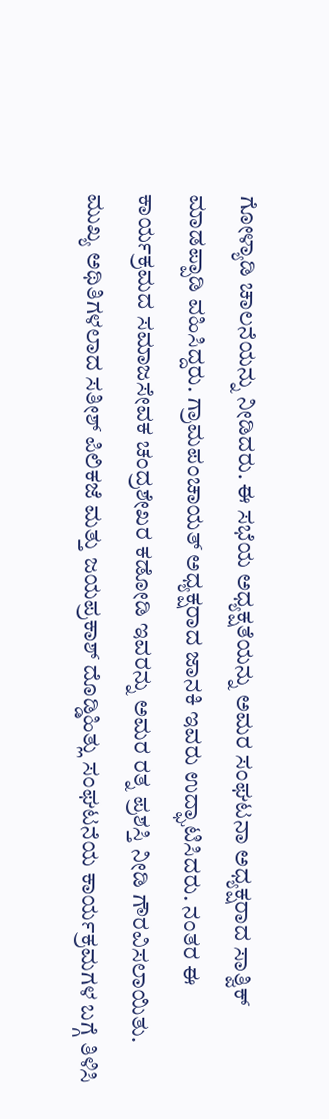ಗೋಳ್ಯಾಡಿ ಚಾಲನೆಯನ್ನು ನೀಡಿದರು. ಈ ಸಭೆಯ ಅಧ್ಯಕ್ಷತೆಯನ್ನು ಅಮರ ಸಂಘಟನಾ ಅಧ್ಯಕ್ಷರಾದ ಸಾತ್ವಿಕ್ ಮಾಡಪ್ಪಾಡಿ ವಹಿಸಿದ್ದರು. ಗ್ರಾಮಪಂಚಾಯತ್ ಅಧ್ಯಕ್ಷರಾದ ಜಾನಕಿ ಇವರು ಉದ್ಘಾಟಿಸಿದರು. ನಂತರ ಈ ಕಾರ್ಯಕ್ರಮದ ಸಮಾಜಸೇವಕ ಚಂದ್ರಶೇಖರ ಕಡೋಡಿ ಇವರನ್ನು ಅಮರ ರತ್ನ ಪ್ರಶಸ್ತಿ ನೀಡಿ ಗೌರವಿಸಲಾಯಿತು. ಮುಖ್ಯ ಅಥಿತಿಗಳಲಾದ ಸತೀಶ್ ಪಿಲಿಕಜೆ ಮತ್ತು ಜಯಪ್ರಕಾಶ್ ದೊಡ್ಡಿಹಿತ್ಲು ಸಂಘಟನೆಯ ಕಾರ್ಯಕ್ರಮಗಳ ಬಗ್ಗೆ ತಿಳಿಸಿ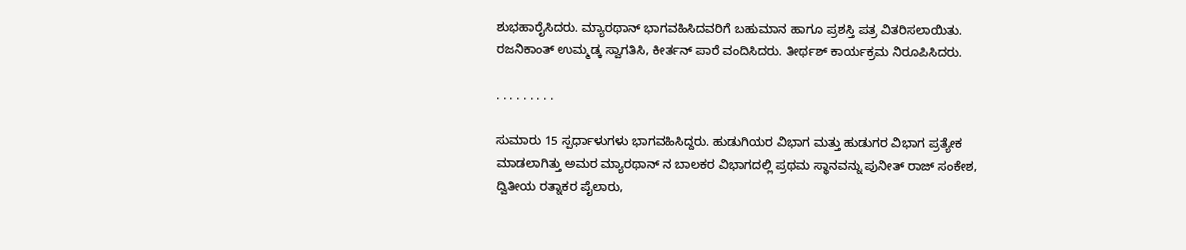ಶುಭಹಾರೈಸಿದರು. ಮ್ಯಾರಥಾನ್ ಭಾಗವಹಿಸಿದವರಿಗೆ ಬಹುಮಾನ ಹಾಗೂ ಪ್ರಶಸ್ತಿ ಪತ್ರ ವಿತರಿಸಲಾಯಿತು. ರಜನಿಕಾಂತ್ ಉಮ್ಮಡ್ಕ ಸ್ವಾಗತಿಸಿ, ಕೀರ್ತನ್ ಪಾರೆ ವಂದಿಸಿದರು. ತೀರ್ಥಶ್ ಕಾರ್ಯಕ್ರಮ ನಿರೂಪಿಸಿದರು.

. . . . . . . . .

ಸುಮಾರು 15 ಸ್ಪರ್ಧಾಳುಗಳು ಭಾಗವಹಿಸಿದ್ದರು. ಹುಡುಗಿಯರ ವಿಭಾಗ ಮತ್ತು ಹುಡುಗರ ವಿಭಾಗ ಪ್ರತ್ಯೇಕ ಮಾಡಲಾಗಿತ್ತು ಅಮರ ಮ್ಯಾರಥಾನ್ ನ ಬಾಲಕರ ವಿಭಾಗದಲ್ಲಿ ಪ್ರಥಮ ಸ್ಥಾನವನ್ನು ಪುನೀತ್ ರಾಜ್ ಸಂಕೇಶ, ದ್ವಿತೀಯ ರತ್ನಾಕರ ಪೈಲಾರು,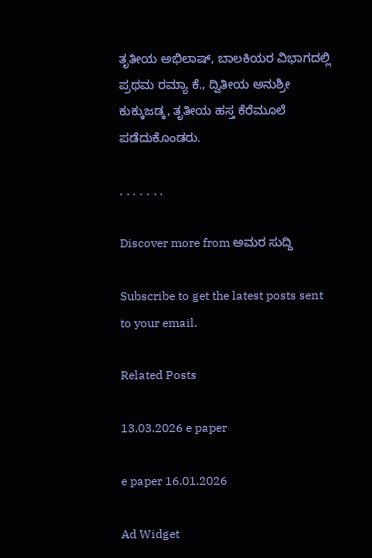ತೃತೀಯ ಅಭಿಲಾಷ್, ಬಾಲಕಿಯರ ವಿಭಾಗದಲ್ಲಿ ಪ್ರಥಮ ರಮ್ಯಾ ಕೆ., ದ್ವಿತೀಯ ಅನುಶ್ರೀ ಕುಕ್ಕುಜಡ್ಕ, ತೃತೀಯ ಹಸ್ತ ಕೆರೆಮೂಲೆ ಪಡೆದುಕೊಂಡರು.

. . . . . . .

Discover more from ಅಮರ ಸುದ್ದಿ

Subscribe to get the latest posts sent to your email.

Related Posts

13.03.2026 e paper

e paper 16.01.2026

Ad Widget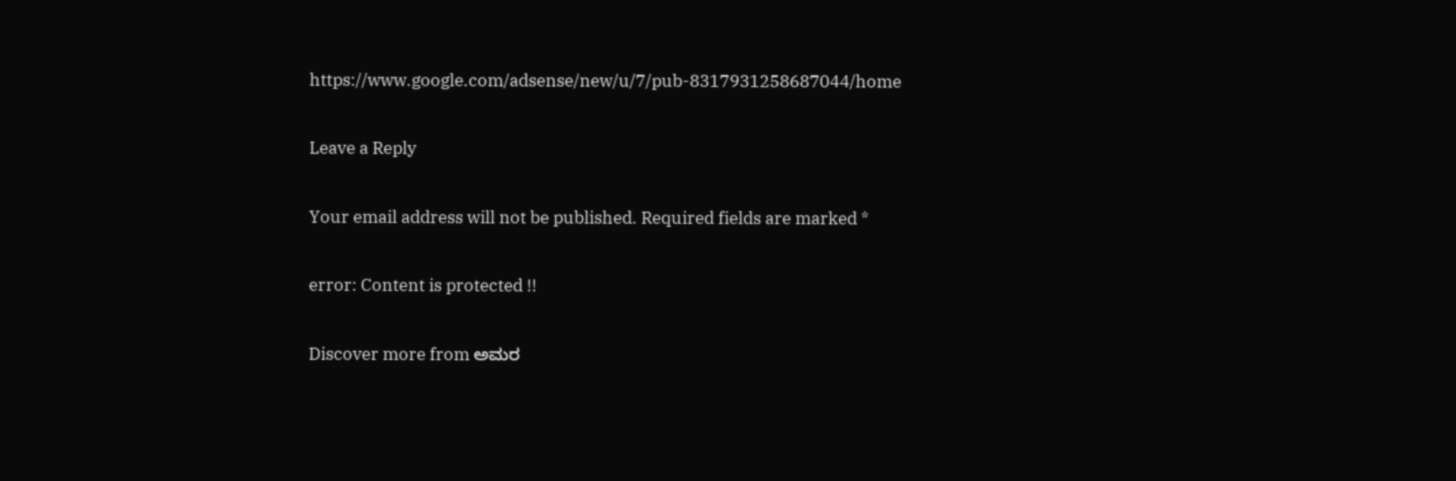https://www.google.com/adsense/new/u/7/pub-8317931258687044/home

Leave a Reply

Your email address will not be published. Required fields are marked *

error: Content is protected !!

Discover more from ಅಮರ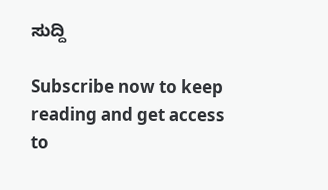ಸುದ್ದಿ

Subscribe now to keep reading and get access to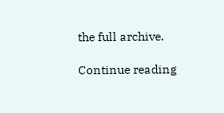the full archive.

Continue reading